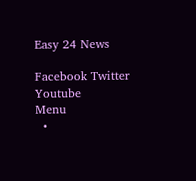Easy 24 News

Facebook Twitter Youtube
Menu
  •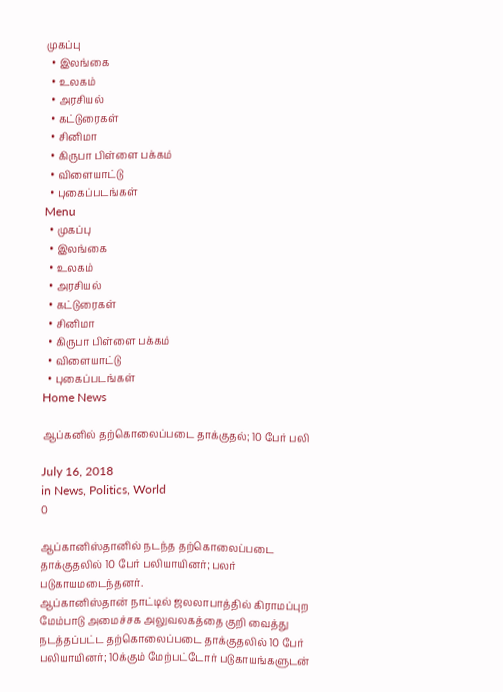முகப்பு
  • இலங்கை
  • உலகம்
  • அரசியல்
  • கட்டுரைகள்
  • சினிமா
  • கிருபா பிள்ளை பக்கம்
  • விளையாட்டு
  • புகைப்படங்கள்
Menu
  • முகப்பு
  • இலங்கை
  • உலகம்
  • அரசியல்
  • கட்டுரைகள்
  • சினிமா
  • கிருபா பிள்ளை பக்கம்
  • விளையாட்டு
  • புகைப்படங்கள்
Home News

ஆப்கனில் தற்கொலைப்படை தாக்குதல்; 10 பேர் பலி

July 16, 2018
in News, Politics, World
0

ஆப்கானிஸ்தானில் நடந்த தற்கொலைப்படை தாக்குதலில் 10 பேர் பலியாயினர்; பலர் படுகாயமடைந்தனர்.
ஆப்கானிஸ்தான் நாட்டில் ஜலலாபாத்தில் கிராமப்புற மேம்பாடு அமைச்சக அலுவலகத்தை குறி வைத்து நடத்தப்பட்ட தற்கொலைப்படை தாக்குதலில் 10 பேர் பலியாயினர்; 10க்கும் மேற்பட்டோர் படுகாயங்களுடன்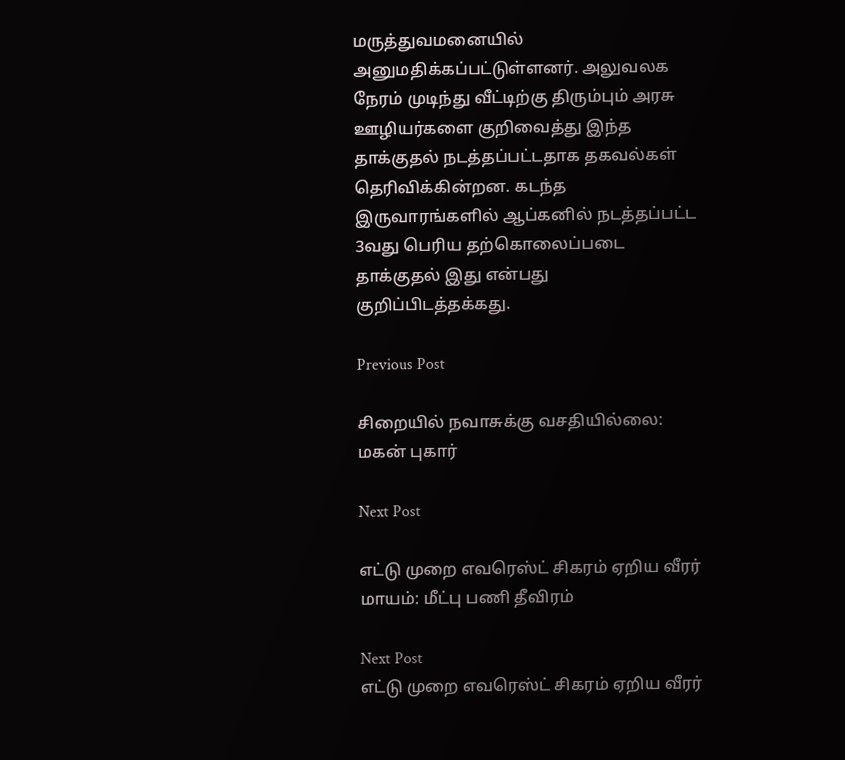மருத்துவமனையில் அனுமதிக்கப்பட்டுள்ளனர். அலுவலக நேரம் முடிந்து வீட்டிற்கு திரும்பும் அரசு ஊழியர்களை குறிவைத்து இந்த தாக்குதல் நடத்தப்பட்டதாக தகவல்கள் தெரிவிக்கின்றன. கடந்த இருவாரங்களில் ஆப்கனில் நடத்தப்பட்ட 3வது பெரிய தற்கொலைப்படை தாக்குதல் இது என்பது குறிப்பிடத்தக்கது.

Previous Post

சிறையில் நவாசுக்கு வசதியில்லை: மகன் புகார்

Next Post

எட்டு முறை எவரெஸ்ட் சிகரம் ஏறிய வீரர் மாயம்: மீட்பு பணி தீவிரம்

Next Post
எட்டு முறை எவரெஸ்ட் சிகரம் ஏறிய வீரர்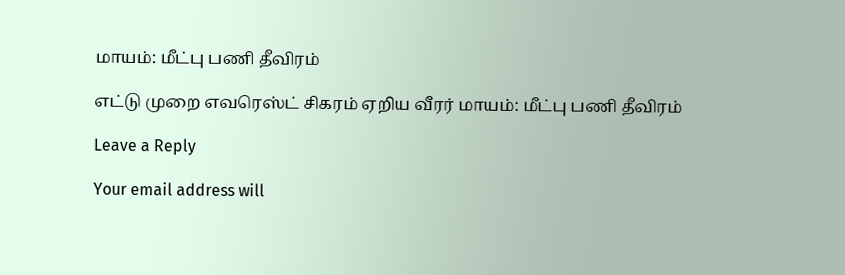மாயம்: மீட்பு பணி தீவிரம்

எட்டு முறை எவரெஸ்ட் சிகரம் ஏறிய வீரர் மாயம்: மீட்பு பணி தீவிரம்

Leave a Reply

Your email address will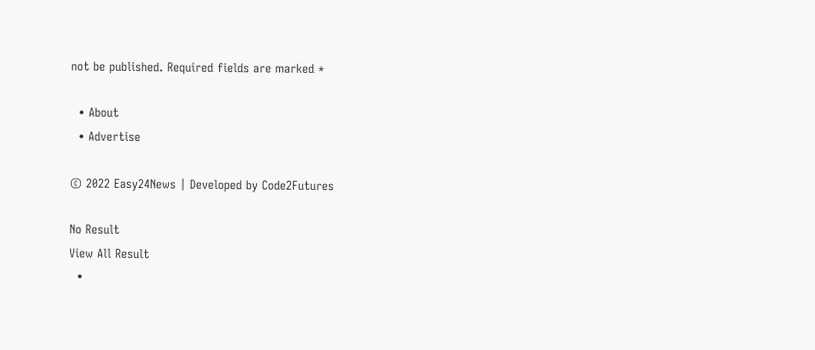not be published. Required fields are marked *

  • About
  • Advertise

© 2022 Easy24News | Developed by Code2Futures

No Result
View All Result
  •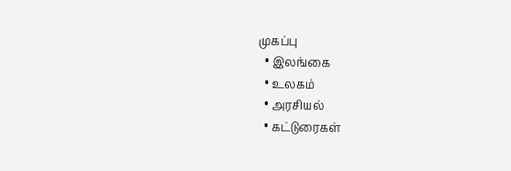முகப்பு
  • இலங்கை
  • உலகம்
  • அரசியல்
  • கட்டுரைகள்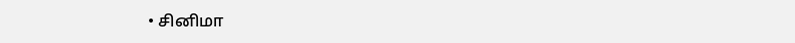• சினிமா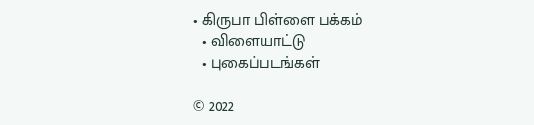• கிருபா பிள்ளை பக்கம்
  • விளையாட்டு
  • புகைப்படங்கள்

© 2022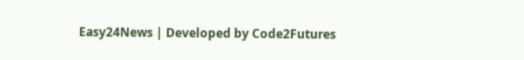Easy24News | Developed by Code2Futures